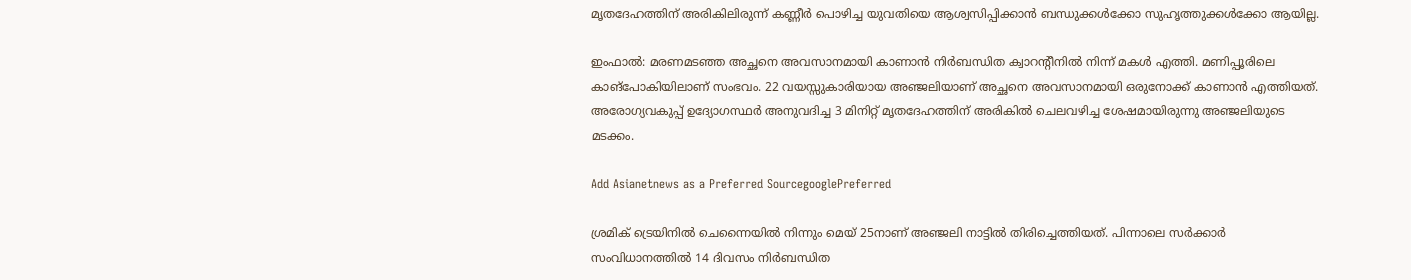മൃതദേഹത്തിന് അരികിലിരുന്ന് കണ്ണീർ പൊഴിച്ച യുവതിയെ ആശ്വസിപ്പിക്കാൻ ബന്ധുക്കൾക്കോ സുഹൃത്തുക്കൾക്കോ ആയില്ല.

ഇംഫാല്‍: മരണമടഞ്ഞ അച്ഛനെ അവസാനമായി കാണാൻ നിർബന്ധിത ക്വാറന്റീനിൽ നിന്ന് മകൾ എത്തി. മണിപ്പൂരിലെ കാങ്‌പോകിയിലാണ് സംഭവം. 22 വയസ്സുകാരിയായ അഞ്ജലിയാണ് അച്ഛനെ അവസാനമായി ഒരുനോക്ക് കാണാൻ എത്തിയത്. അരോഗ്യവകുപ്പ് ഉദ്യോഗസ്ഥർ അനുവദിച്ച 3 മിനിറ്റ് മൃതദേഹത്തിന് അരികിൽ ചെലവഴിച്ച ശേഷമായിരുന്നു അഞ്ജലിയുടെ മടക്കം.

Add Asianetnews as a Preferred SourcegooglePreferred

ശ്രമിക് ട്രെയിനില്‍ ചെന്നൈയില്‍ നിന്നും മെയ് 25നാണ് അഞ്ജലി നാട്ടിൽ തിരിച്ചെത്തിയത്. പിന്നാലെ സര്‍ക്കാര്‍ സംവിധാനത്തില്‍ 14 ദിവസം നിര്‍ബന്ധിത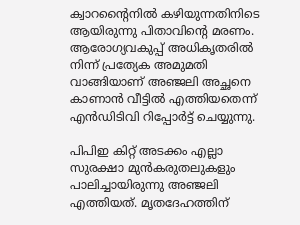ക്വാറന്റൈനില്‍ കഴിയുന്നതിനിടെ ആയിരുന്നു പിതാവിന്റെ മരണം. ആരോഗ്യവകുപ്പ് അധികൃതരിൽ നിന്ന് പ്രത്യേക അമുമതി വാങ്ങിയാണ് അഞ്ജലി അച്ഛനെ കാണാൻ വീട്ടിൽ എത്തിയതെന്ന് എൻഡിടിവി റിപ്പോർട്ട് ചെയ്യുന്നു.

പിപിഇ കിറ്റ് അടക്കം എല്ലാ സുരക്ഷാ മുൻകരുതലുകളും പാലിച്ചായിരുന്നു അഞ്ജലി എത്തിയത്. മൃതദേഹത്തിന്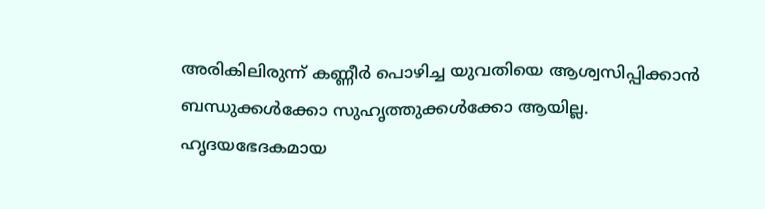അരികിലിരുന്ന് കണ്ണീർ പൊഴിച്ച യുവതിയെ ആശ്വസിപ്പിക്കാൻ ബന്ധുക്കൾക്കോ സുഹൃത്തുക്കൾക്കോ ആയില്ല. ഹൃദയഭേദകമായ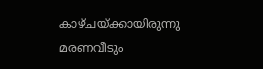കാഴ്ചയ്ക്കായിരുന്നു മരണവീടും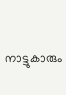നാട്ടുകാരും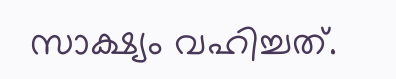സാക്ഷ്യം വഹിച്ചത്.